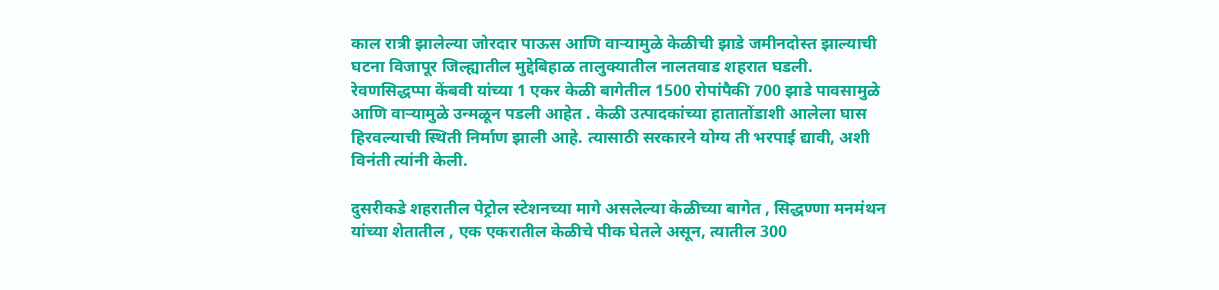काल रात्री झालेल्या जोरदार पाऊस आणि वाऱ्यामुळे केळीची झाडे जमीनदोस्त झाल्याची घटना विजापूर जिल्ह्यातील मुद्देबिहाळ तालुक्यातील नालतवाड शहरात घडली.
रेवणसिद्धप्पा केंबवी यांच्या 1 एकर केळी बागेतील 1500 रोपांपैकी 700 झाडे पावसामुळे आणि वाऱ्यामुळे उन्मळून पडली आहेत . केळी उत्पादकांच्या हातातोंडाशी आलेला घास हिरवल्याची स्थिती निर्माण झाली आहे. त्यासाठी सरकारने योग्य ती भरपाई द्यावी, अशी विनंती त्यांनी केली.

दुसरीकडे शहरातील पेट्रोल स्टेशनच्या मागे असलेल्या केळीच्या बागेत , सिद्धण्णा मनमंथन यांच्या शेतातील , एक एकरातील केळीचे पीक घेतले असून, त्यातील 300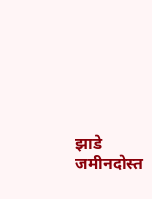झाडे जमीनदोस्त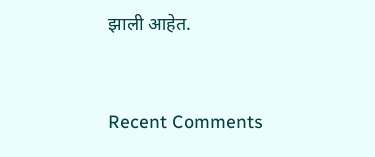झाली आहेत.


Recent Comments